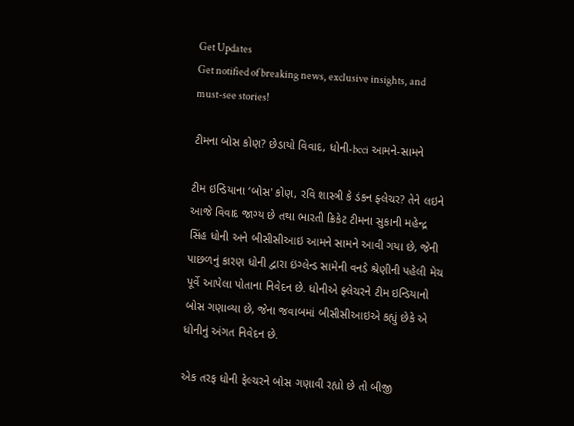Get Updates
Get notified of breaking news, exclusive insights, and must-see stories!

ટીમના બોસ કોણ? છેડાયો વિવાદ, ધોની-bcci આમને-સામને

ટીમ ઇન્ડિયાના ‘બોસ' કોણ, રવિ શાસ્ત્રી કે ડંકન ફ્લેચર? તેને લઇને આજે વિવાદ જાગ્ય છે તથા ભારતી ક્રિકેટ ટીમના સુકાની મહેન્દ્ર સિંહ ધોની અને બીસીસીઆઇ આમને સામને આવી ગયા છે, જેની પાછળનું કારણ ધોની દ્વારા ઇંગ્લેન્ડ સામેની વનડે શ્રેણીની પહેલી મેચ પૂર્વે આપેલા પોતાના નિવેદન છે. ધોનીએ ફ્લેચરને ટીમ ઇન્ડિયાનો બોસ ગણાવ્યા છે, જેના જવાબમાં બીસીસીઆઇએ કહ્યું છેકે એ ધોનીનું અંગત નિવેદન છે.

એક તરફ ધોની ફેલ્ચરને બોસ ગણાવી રહ્યો છે તો બીજી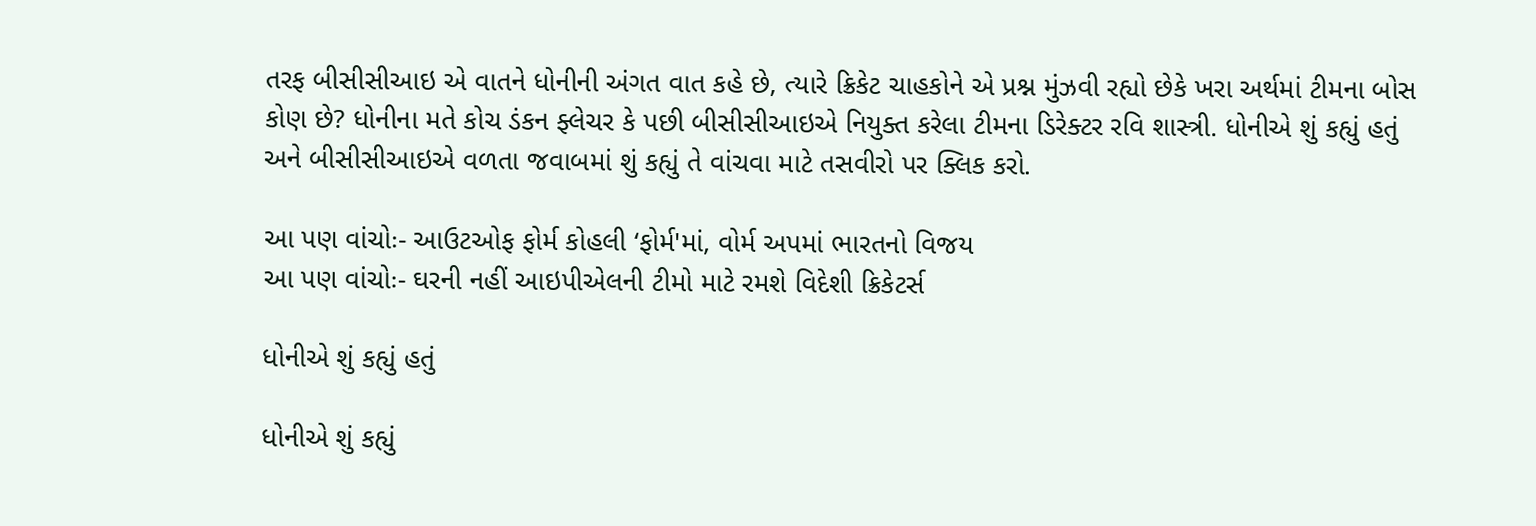તરફ બીસીસીઆઇ એ વાતને ધોનીની અંગત વાત કહે છે, ત્યારે ક્રિકેટ ચાહકોને એ પ્રશ્ન મુંઝવી રહ્યો છેકે ખરા અર્થમાં ટીમના બોસ કોણ છે? ધોનીના મતે કોચ ડંકન ફ્લેચર કે પછી બીસીસીઆઇએ નિયુક્ત કરેલા ટીમના ડિરેક્ટર રવિ શાસ્ત્રી. ધોનીએ શું કહ્યું હતું અને બીસીસીઆઇએ વળતા જવાબમાં શું કહ્યું તે વાંચવા માટે તસવીરો પર ક્લિક કરો.

આ પણ વાંચોઃ- આઉટઓફ ફોર્મ કોહલી ‘ફોર્મ'માં, વોર્મ અપમાં ભારતનો વિજય
આ પણ વાંચોઃ- ઘરની નહીં આઇપીએલની ટીમો માટે રમશે વિદેશી ક્રિકેટર્સ

ધોનીએ શું કહ્યું હતું

ધોનીએ શું કહ્યું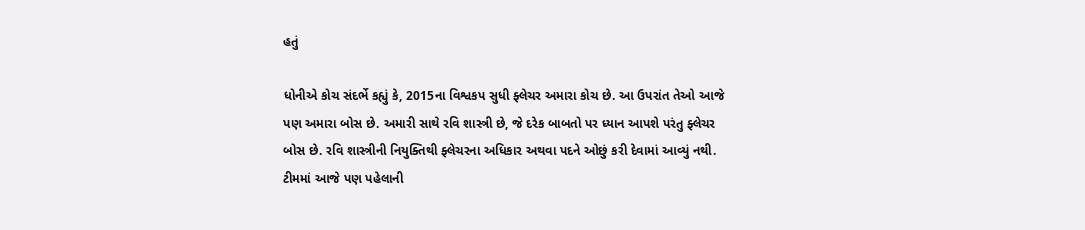હતું

ધોનીએ કોચ સંદર્ભે કહ્યું કે, 2015ના વિશ્વકપ સુધી ફ્લેચર અમારા કોચ છે. આ ઉપરાંત તેઓ આજે પણ અમારા બોસ છે. અમારી સાથે રવિ શાસ્ત્રી છે, જે દરેક બાબતો પર ધ્યાન આપશે પરંતુ ફ્લેચર બોસ છે. રવિ શાસ્ત્રીની નિયુક્તિથી ફ્લેચરના અધિકાર અથવા પદને ઓછું કરી દેવામાં આવ્યું નથી. ટીમમાં આજે પણ પહેલાની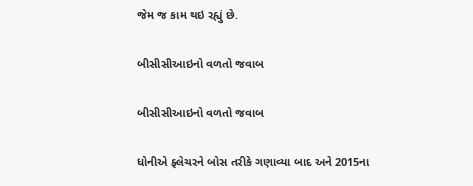જેમ જ કામ થઇ રહ્યું છે.

બીસીસીઆઇનો વળતો જવાબ

બીસીસીઆઇનો વળતો જવાબ

ધોનીએ ફ્લેચરને બોસ તરીકે ગણાવ્યા બાદ અને 2015ના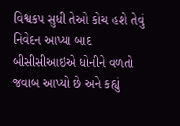વિશ્વકપ સુધી તેઓ કોચ હશે તેવું નિવેદન આપ્યા બાદ બીસીસીઆઇએ ધોનીને વળતો જવાબ આપ્યો છે અને કહ્યું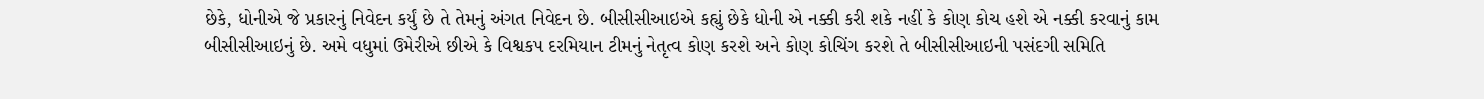છેકે, ધોનીએ જે પ્રકારનું નિવેદન કર્યું છે તે તેમનું અંગત નિવેદન છે. બીસીસીઆઇએ કહ્યું છેકે ધોની એ નક્કી કરી શકે નહીં કે કોણ કોચ હશે એ નક્કી કરવાનું કામ બીસીસીઆઇનું છે. અમે વધુમાં ઉમેરીએ છીએ કે વિશ્વકપ દરમિયાન ટીમનું નેતૃત્વ કોણ કરશે અને કોણ કોચિંગ કરશે તે બીસીસીઆઇની પસંદગી સમિતિ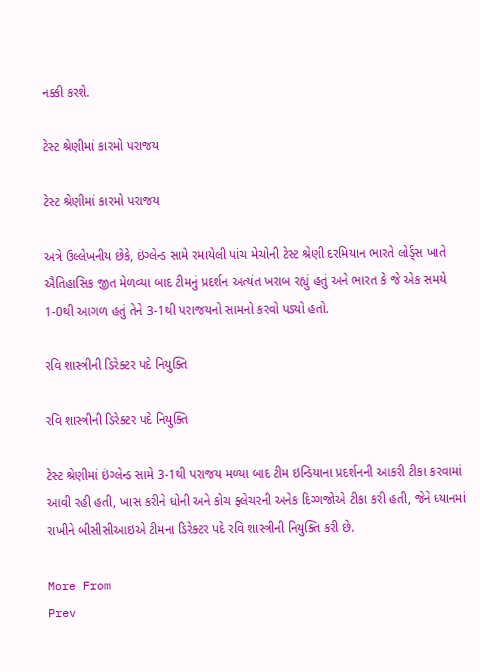નક્કી કરશે.

ટેસ્ટ શ્રેણીમાં કારમો પરાજય

ટેસ્ટ શ્રેણીમાં કારમો પરાજય

અત્રે ઉલ્લેખનીય છેકે, ઇંગ્લેન્ડ સામે રમાયેલી પાંચ મેચોની ટેસ્ટ શ્રેણી દરમિયાન ભારતે લોર્ડ્સ ખાતે ઐતિહાસિક જીત મેળવ્યા બાદ ટીમનું પ્રદર્શન અત્યંત ખરાબ રહ્યું હતું અને ભારત કે જે એક સમયે 1-0થી આગળ હતું તેને 3-1થી પરાજયનો સામનો કરવો પડ્યો હતો.

રવિ શાસ્ત્રીની ડિરેક્ટર પદે નિયુક્તિ

રવિ શાસ્ત્રીની ડિરેક્ટર પદે નિયુક્તિ

ટેસ્ટ શ્રેણીમાં ઇંગ્લેન્ડ સામે 3-1થી પરાજય મળ્યા બાદ ટીમ ઇન્ડિયાના પ્રદર્શનની આકરી ટીકા કરવામાં આવી રહી હતી, ખાસ કરીને ધોની અને કોચ ફ્લેચરની અનેક દિગ્ગજોએ ટીકા કરી હતી, જેને ધ્યાનમાં રાખીને બીસીસીઆઇએ ટીમના ડિરેક્ટર પદે રવિ શાસ્ત્રીની નિયુક્તિ કરી છે.

More From
Prev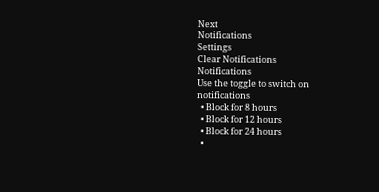Next
Notifications
Settings
Clear Notifications
Notifications
Use the toggle to switch on notifications
  • Block for 8 hours
  • Block for 12 hours
  • Block for 24 hours
  •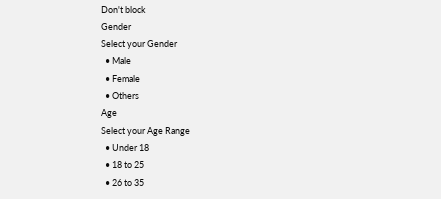Don't block
Gender
Select your Gender
  • Male
  • Female
  • Others
Age
Select your Age Range
  • Under 18
  • 18 to 25
  • 26 to 35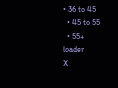• 36 to 45
  • 45 to 55
  • 55+
loader
X